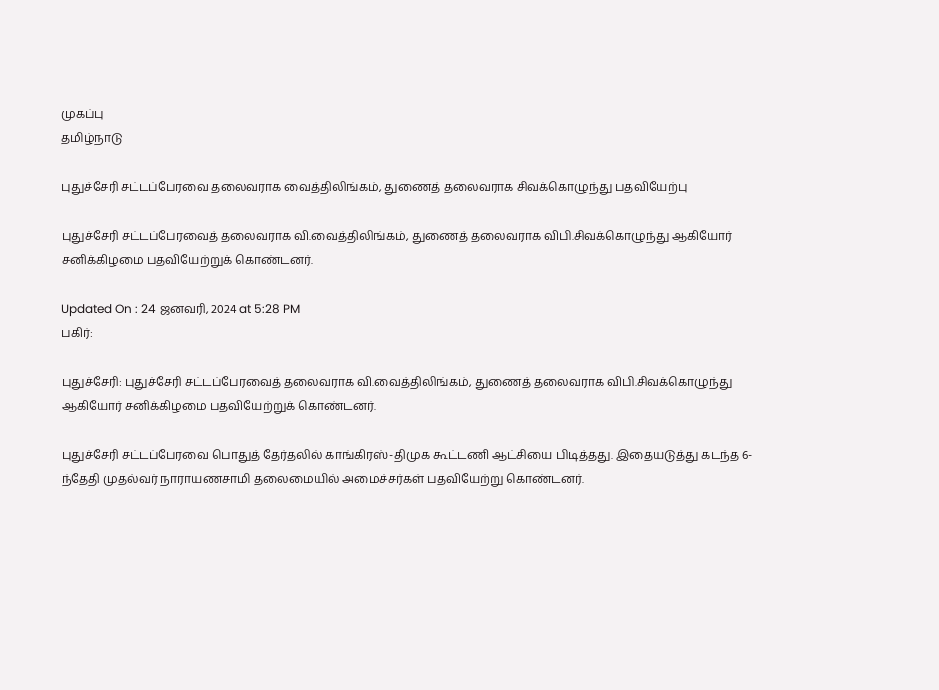முகப்பு
தமிழ்நாடு

புதுச்சேரி சட்டப்பேரவை தலைவராக வைத்திலிங்கம், துணைத் தலைவராக சிவக்கொழுந்து பதவியேற்பு

புதுச்சேரி சட்டப்பேரவைத் தலைவராக வி.வைத்திலிங்கம், துணைத் தலைவராக விபி.சிவக்கொழுந்து ஆகியோர் சனிக்கிழமை பதவியேற்றுக் கொண்டனர்.

Updated On : 24 ஜனவரி, 2024 at 5:28 PM
பகிர்:

புதுச்சேரி: புதுச்சேரி சட்டப்பேரவைத் தலைவராக வி.வைத்திலிங்கம், துணைத் தலைவராக விபி.சிவக்கொழுந்து ஆகியோர் சனிக்கிழமை பதவியேற்றுக் கொண்டனர்.

புதுச்சேரி சட்டப்பேரவை பொதுத் தேர்தலில் காங்கிரஸ்-திமுக கூட்டணி ஆட்சியை பிடித்தது. இதையடுத்து கடந்த 6-ந்தேதி முதல்வர் நாராயணசாமி தலைமையில் அமைச்சர்கள் பதவியேற்று கொண்டனர்.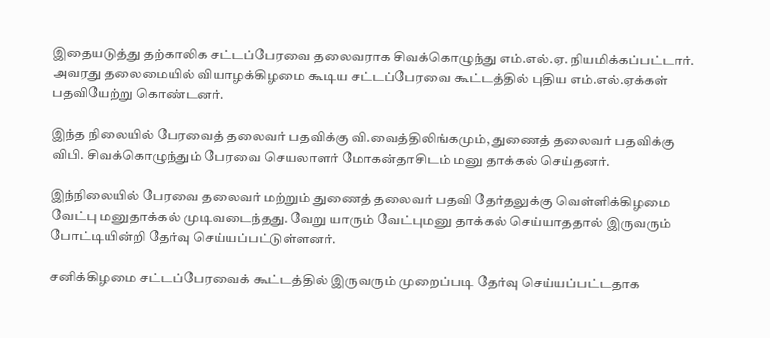இதையடுத்து தற்காலிக சட்டப்பேரவை தலைவராக சிவக்கொழுந்து எம்.எல்.ஏ. நியமிக்கப்பட்டார். அவரது தலைமையில் வியாழக்கிழமை கூடிய சட்டப்பேரவை கூட்டத்தில் புதிய எம்.எல்.ஏக்கள் பதவியேற்று கொண்டனர்.

இந்த நிலையில் பேரவைத் தலைவர் பதவிக்கு வி.வைத்திலிங்கமும், துணைத் தலைவர் பதவிக்கு விபி. சிவக்கொழுந்தும் பேரவை செயலாளர் மோகன்தாசிடம் மனு தாக்கல் செய்தனர்.

இந்நிலையில் பேரவை தலைவர் மற்றும் துணைத் தலைவர் பதவி தேர்தலுக்கு வெள்ளிக்கிழமை வேட்பு மனுதாக்கல் முடிவடைந்தது. வேறு யாரும் வேட்புமனு தாக்கல் செய்யாததால் இருவரும் போட்டியின்றி தேர்வு செய்யப்பட்டுள்ளனர்.

சனிக்கிழமை சட்டப்பேரவைக் கூட்டத்தில் இருவரும் முறைப்படி தேர்வு செய்யப்பட்டதாக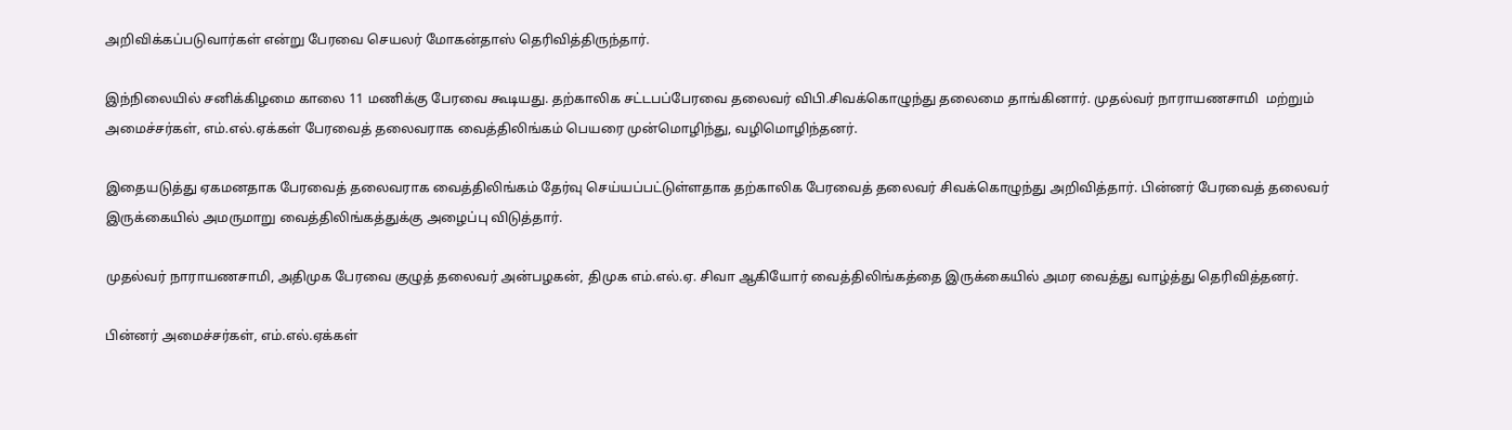அறிவிக்கப்படுவார்கள் என்று பேரவை செயலர் மோகன்தாஸ் தெரிவித்திருந்தார்.

இந்நிலையில் சனிக்கிழமை காலை 11 மணிக்கு பேரவை கூடியது. தற்காலிக சட்டபப்பேரவை தலைவர் விபி.சிவக்கொழுந்து தலைமை தாங்கினார். முதல்வர் நாராயணசாமி  மற்றும் அமைச்சர்கள், எம்.எல்.ஏக்கள் பேரவைத் தலைவராக வைத்திலிங்கம் பெயரை முன்மொழிந்து, வழிமொழிந்தனர்.

இதையடுத்து ஏகமனதாக பேரவைத் தலைவராக வைத்திலிங்கம் தேர்வு செய்யப்பட்டுள்ளதாக தற்காலிக பேரவைத் தலைவர் சிவக்கொழுந்து அறிவித்தார். பின்னர் பேரவைத் தலைவர் இருக்கையில் அமருமாறு வைத்திலிங்கத்துக்கு அழைப்பு விடுத்தார்.

முதல்வர் நாராயணசாமி, அதிமுக பேரவை குழுத் தலைவர் அன்பழகன், திமுக எம்.எல்.ஏ. சிவா ஆகியோர் வைத்திலிங்கத்தை இருக்கையில் அமர வைத்து வாழ்த்து தெரிவித்தனர்.

பின்னர் அமைச்சர்கள், எம்.எல்.ஏக்கள்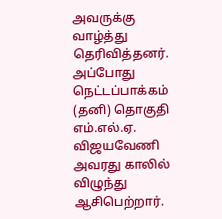அவருக்கு வாழ்த்து தெரிவித்தனர். அப்போது நெட்டப்பாக்கம் (தனி) தொகுதி எம்.எல்.ஏ. விஜயவேணி அவரது காலில் விழுந்து ஆசிபெற்றார்.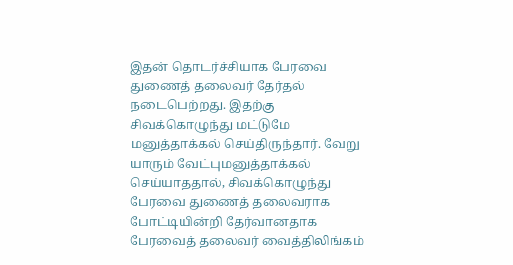இதன் தொடர்ச்சியாக பேரவை துணைத் தலைவர் தேர்தல் நடைபெற்றது. இதற்கு சிவக்கொழுந்து மட்டுமே மனுத்தாக்கல் செய்திருந்தார். வேறு யாரும் வேட்புமனுத்தாக்கல் செய்யாததால், சிவக்கொழுந்து பேரவை துணைத் தலைவராக போட்டியின்றி தேர்வானதாக பேரவைத் தலைவர் வைத்திலிங்கம்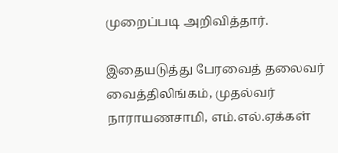முறைப்படி அறிவித்தார்.

இதையடுத்து பேரவைத் தலைவர் வைத்திலிங்கம், முதல்வர் நாராயணசாமி, எம்.எல்.ஏக்கள்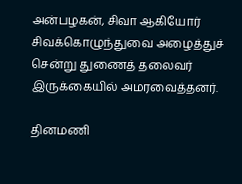அன்பழகன், சிவா ஆகியோர் சிவக்கொழுந்துவை அழைத்துச் சென்று துணைத் தலைவர் இருக்கையில் அமரவைத்தனர்.

தினமணி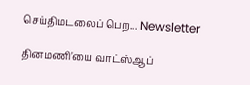செய்திமடலைப் பெற... Newsletter

தினமணி'யை வாட்ஸ்ஆப்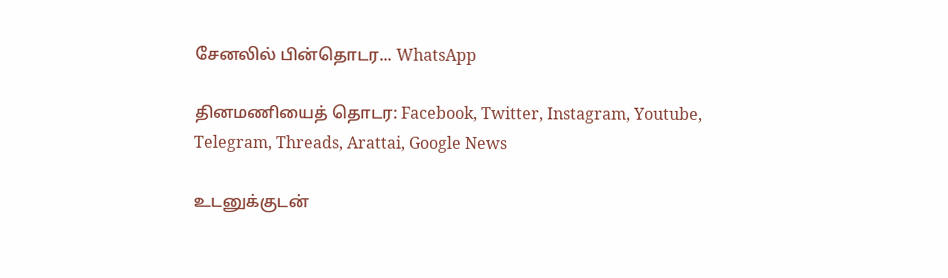சேனலில் பின்தொடர... WhatsApp

தினமணியைத் தொடர: Facebook, Twitter, Instagram, Youtube, Telegram, Threads, Arattai, Google News

உடனுக்குடன்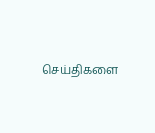செய்திகளை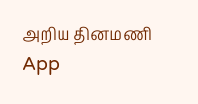அறிய தினமணி App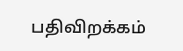பதிவிறக்கம்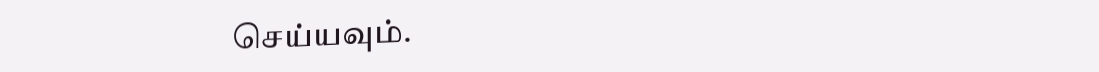செய்யவும்.